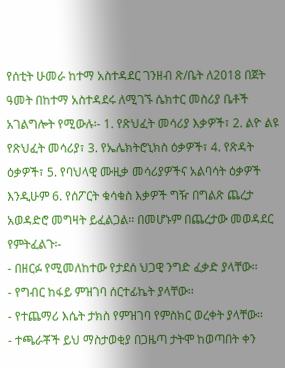የሰቲት ሁመራ ከተማ አስተዳደር ገንዘብ ጽ/ቤት ለ2018 በጀት ዓመት በከተማ አስተዳደሩ ለሚገኙ ሴክተር መስሪያ ቤቶች አገልግሎት የሚውሉ፡- 1. የጽህፈት መሳሪያ እቃዎች፣ 2. ልዮ ልዩ የጽህፈት መሳሪያ፣ 3. የኤሌክትሮኒክስ ዕቃዎች፣ 4. የጽዳት ዕቃዎች፣ 5. የባህላዊ ሙዚቃ መሳሪያዎችና አልባሳት ዕቃዎች እንዲሁም 6. የሰፖርት ቁሳቁስ እቃዎች ግዥ በግልጽ ጨረታ አወዳድሮ መግዛት ይፈልጋል፡፡ በመሆኑም በጨረታው መወዳደር የምትፈልጉ፡-
- በዘርፉ የሚመለከተው የታደሰ ህጋዊ ንግድ ፈቃድ ያላቸው፡፡
- የግብር ከፋይ ምዝገባ ሰርተፊኬት ያላቸው፡፡
- የተጨማሪ እሴት ታክስ የምዝገባ የምስክር ወረቀት ያላቸው፡፡
- ተጫራቾች ይህ ማስታወቂያ በጋዜጣ ታትሞ ከወጣበት ቀን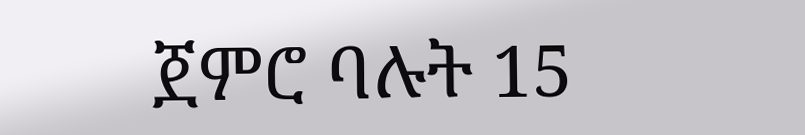ጀምሮ ባሉት 15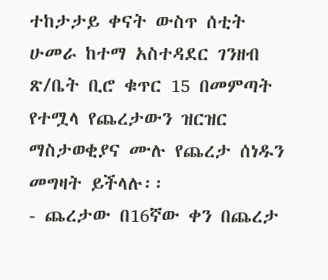ተከታታይ ቀናት ውስጥ ሰቲት ሁመራ ከተማ አስተዳደር ገንዘብ ጽ/ቤት ቢሮ ቁጥር 15 በመምጣት የተሟላ የጨረታውን ዝርዝር ማስታወቂያና ሙሉ የጨረታ ሰነዱን መግዛት ይችላሉ፡፡
- ጨረታው በ16ኛው ቀን በጨረታ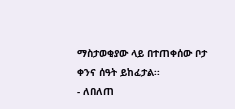ማስታወቂያው ላይ በተጠቀሰው ቦታ ቀንና ሰዓት ይከፈታል፡፡
- ለበለጠ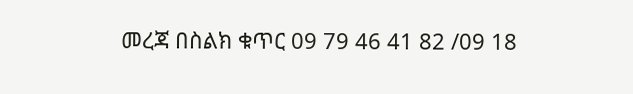መረጃ በስልክ ቁጥር 09 79 46 41 82 /09 18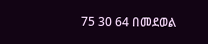75 30 64 በመደወል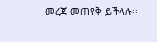መረጃ መጠየቅ ይችላሉ፡፡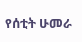የሰቲት ሁመራ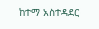ከተማ አስተዳደር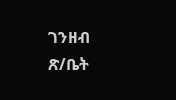ገንዘብ ጽ/ቤት